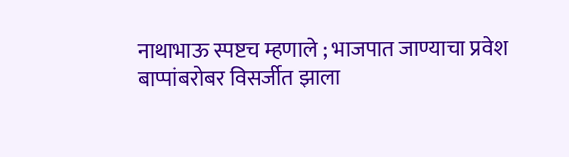नाथाभाऊ स्पष्टच म्हणाले ; भाजपात जाण्याचा प्रवेश बाप्पांबरोबर विसर्जीत झाला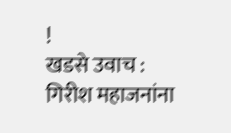!
खडसे उवाच : गिरीश महाजनांना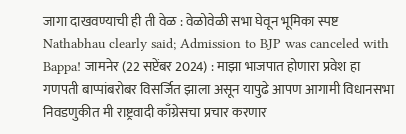जागा दाखवण्याची ही ती वेळ : वेळोवेळी सभा घेवून भूमिका स्पष्ट
Nathabhau clearly said; Admission to BJP was canceled with Bappa! जामनेर (22 सप्टेंबर 2024) : माझा भाजपात होणारा प्रवेश हा गणपती बाप्पांबरोबर विसर्जित झाला असून यापुढे आपण आगामी विधानसभा निवडणुकीत मी राष्ट्रवादी काँग्रेसचा प्रचार करणार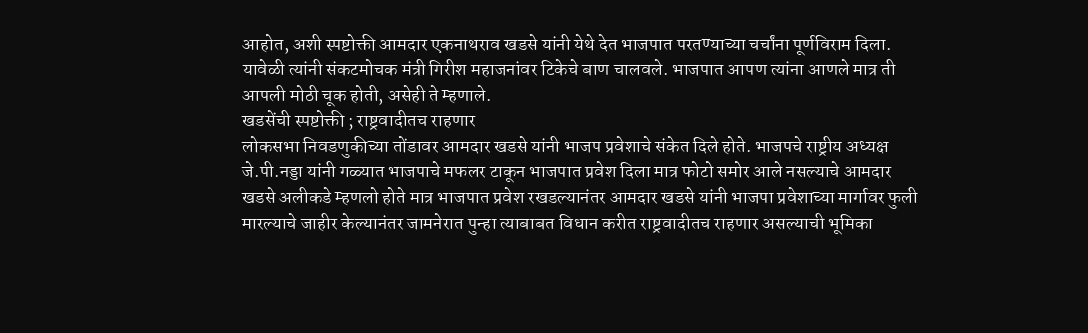आहोत, अशी स्पष्टोक्ती आमदार एकनाथराव खडसे यांनी येथे देत भाजपात परतण्याच्या चर्चांना पूर्णविराम दिला. यावेळी त्यांनी संकटमोचक मंत्री गिरीश महाजनांवर टिकेचे बाण चालवले. भाजपात आपण त्यांना आणले मात्र ती आपली मोठी चूक होती, असेही ते म्हणाले.
खडसेंची स्पष्टोक्ती ; राष्ट्रवादीतच राहणार
लोकसभा निवडणुकीच्या तोंडावर आमदार खडसे यांनी भाजप प्रवेशाचे संकेत दिले होते. भाजपचे राष्ट्रीय अध्यक्ष जे.पी.नड्डा यांनी गळ्यात भाजपाचे मफलर टाकून भाजपात प्रवेश दिला मात्र फोटो समोर आले नसल्याचे आमदार खडसे अलीकडे म्हणलो होते मात्र भाजपात प्रवेश रखडल्यानंतर आमदार खडसे यांनी भाजपा प्रवेशाच्या मार्गावर फुली मारल्याचे जाहीर केल्यानंतर जामनेरात पुन्हा त्याबाबत विधान करीत राष्ट्रवादीतच राहणार असल्याची भूमिका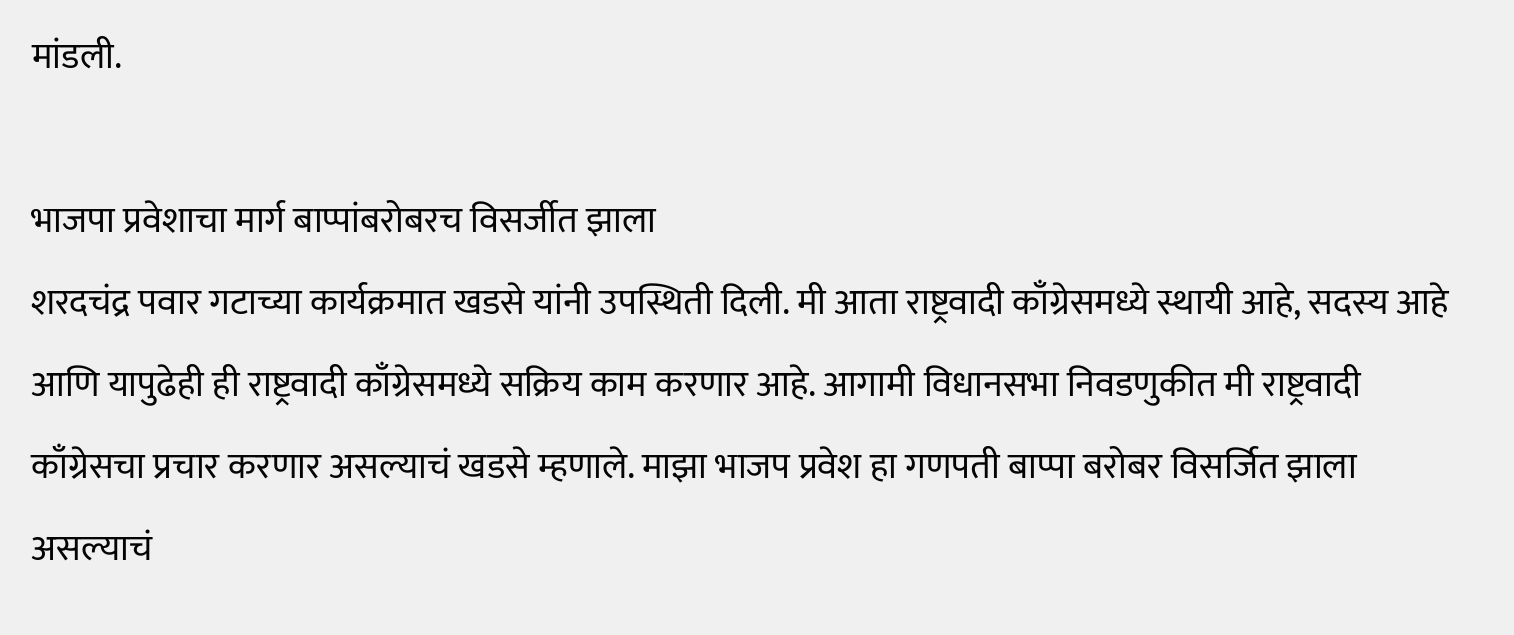मांडली.

भाजपा प्रवेशाचा मार्ग बाप्पांबरोबरच विसर्जीत झाला
शरदचंद्र पवार गटाच्या कार्यक्रमात खडसे यांनी उपस्थिती दिली. मी आता राष्ट्रवादी काँग्रेसमध्ये स्थायी आहे, सदस्य आहे आणि यापुढेही ही राष्ट्रवादी काँग्रेसमध्ये सक्रिय काम करणार आहे. आगामी विधानसभा निवडणुकीत मी राष्ट्रवादी काँग्रेसचा प्रचार करणार असल्याचं खडसे म्हणाले. माझा भाजप प्रवेश हा गणपती बाप्पा बरोबर विसर्जित झाला असल्याचं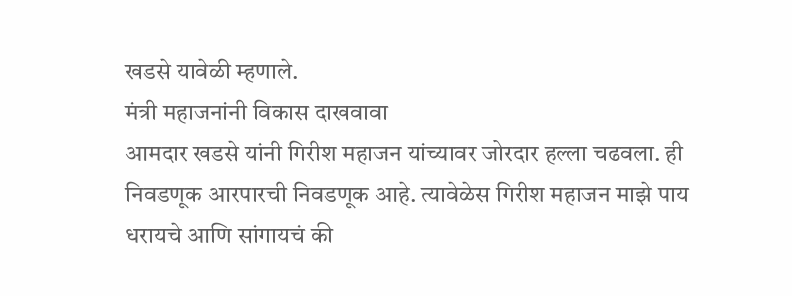खडसे यावेळी म्हणाले.
मंत्री महाजनांनी विकास दाखवावा
आमदार खडसे यांनी गिरीश महाजन यांच्यावर जोरदार हल्ला चढवला. ही निवडणूक आरपारची निवडणूक आहे. त्यावेळेस गिरीश महाजन माझे पाय धरायचे आणि सांगायचं की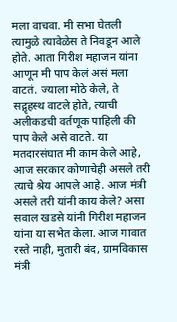मला वाचवा. मी सभा घेतली त्यामुळे त्यावेळेस ते निवडून आले होते. आता गिरीश महाजन यांना आणून मी पाप केलं असं मला वाटतं. ज्याला मोठे केले, ते सद्गृहस्थ वाटले होते, त्याची अलीकडची वर्तणूक पाहिली की पाप केले असे वाटते. या मतदारसंघात मी काम केले आहे, आज सरकार कोणाचेही असले तरी त्याचे श्रेय आपले आहे. आज मंत्री असले तरी यांनी काय केले? असा सवाल खडसे यांनी गिरीश महाजन यांना या सभेत केला. आज गावात रस्ते नाही, मुतारी बंद, ग्रामविकास मंत्री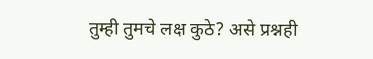तुम्ही तुमचे लक्ष कुठे? असे प्रश्नही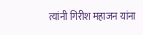त्यांनी गिरीश महाजन यांना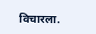विचारला.